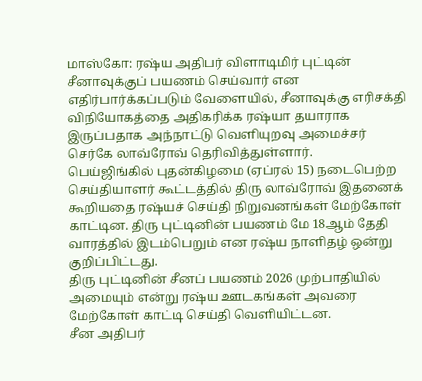மாஸ்கோ: ரஷ்ய அதிபர் விளாடிமிர் புட்டின் சீனாவுக்குப் பயணம் செய்வார் என எதிர்பார்க்கப்படும் வேளையில், சீனாவுக்கு எரிசக்தி விநியோகத்தை அதிகரிக்க ரஷ்யா தயாராக இருப்பதாக அந்நாட்டு வெளியுறவு அமைச்சர் செர்கே லாவ்ரோவ் தெரிவித்துள்ளார்.
பெய்ஜிங்கில் புதன்கிழமை (ஏப்ரல் 15) நடைபெற்ற செய்தியாளர் கூட்டத்தில் திரு லாவ்ரோவ் இதனைக் கூறியதை ரஷ்யச் செய்தி நிறுவனங்கள் மேற்கோள் காட்டின. திரு புட்டினின் பயணம் மே 18ஆம் தேதி வாரத்தில் இடம்பெறும் என ரஷ்ய நாளிதழ் ஒன்று குறிப்பிட்டது.
திரு புட்டினின் சீனப் பயணம் 2026 முற்பாதியில் அமையும் என்று ரஷ்ய ஊடகங்கள் அவரை மேற்கோள் காட்டி செய்தி வெளியிட்டன.
சீன அதிபர்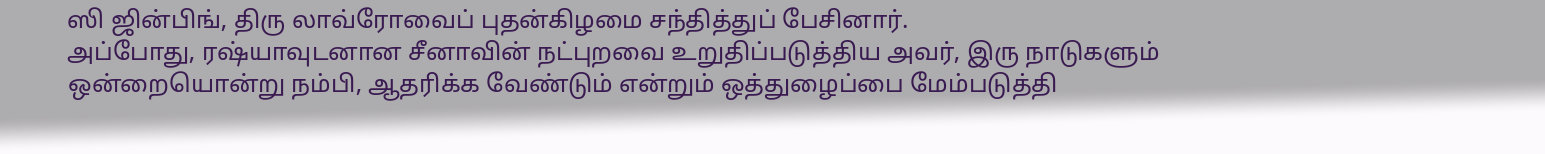ஸி ஜின்பிங், திரு லாவ்ரோவைப் புதன்கிழமை சந்தித்துப் பேசினார்.
அப்போது, ரஷ்யாவுடனான சீனாவின் நட்புறவை உறுதிப்படுத்திய அவர், இரு நாடுகளும் ஒன்றையொன்று நம்பி, ஆதரிக்க வேண்டும் என்றும் ஒத்துழைப்பை மேம்படுத்தி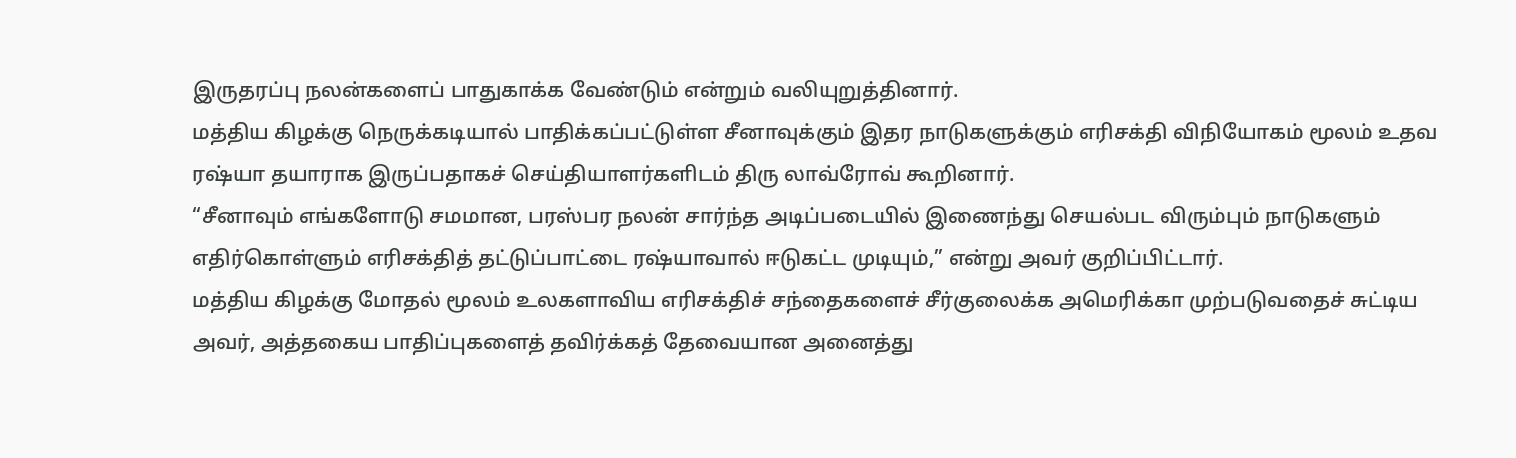இருதரப்பு நலன்களைப் பாதுகாக்க வேண்டும் என்றும் வலியுறுத்தினார்.
மத்திய கிழக்கு நெருக்கடியால் பாதிக்கப்பட்டுள்ள சீனாவுக்கும் இதர நாடுகளுக்கும் எரிசக்தி விநியோகம் மூலம் உதவ ரஷ்யா தயாராக இருப்பதாகச் செய்தியாளர்களிடம் திரு லாவ்ரோவ் கூறினார்.
“சீனாவும் எங்களோடு சமமான, பரஸ்பர நலன் சார்ந்த அடிப்படையில் இணைந்து செயல்பட விரும்பும் நாடுகளும் எதிர்கொள்ளும் எரிசக்தித் தட்டுப்பாட்டை ரஷ்யாவால் ஈடுகட்ட முடியும்,” என்று அவர் குறிப்பிட்டார்.
மத்திய கிழக்கு மோதல் மூலம் உலகளாவிய எரிசக்திச் சந்தைகளைச் சீர்குலைக்க அமெரிக்கா முற்படுவதைச் சுட்டிய அவர், அத்தகைய பாதிப்புகளைத் தவிர்க்கத் தேவையான அனைத்து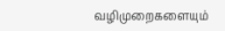வழிமுறைகளையும்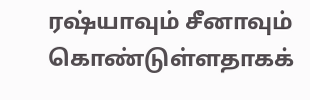ரஷ்யாவும் சீனாவும் கொண்டுள்ளதாகக்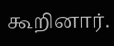கூறினார்.